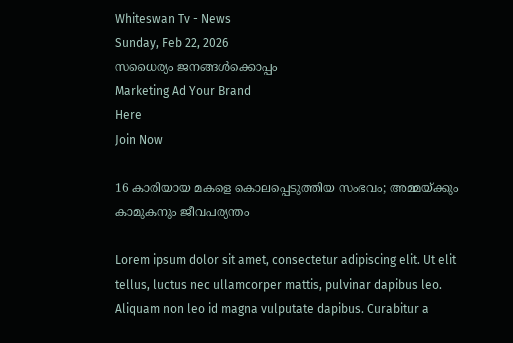Whiteswan Tv - News
Sunday, Feb 22, 2026
സധൈര്യം ജനങ്ങൾക്കൊപ്പം
Marketing Ad Your Brand
Here
Join Now

16 കാരിയായ മകളെ കൊലപ്പെടുത്തിയ സംഭവം; അമ്മയ്ക്കും കാമുകനും ജീവപര്യന്തം

Lorem ipsum dolor sit amet, consectetur adipiscing elit. Ut elit tellus, luctus nec ullamcorper mattis, pulvinar dapibus leo. Aliquam non leo id magna vulputate dapibus. Curabitur a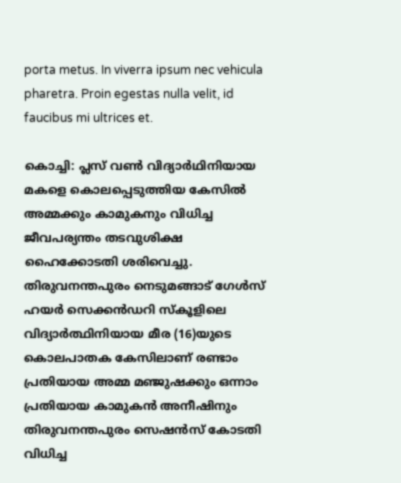porta metus. In viverra ipsum nec vehicula pharetra. Proin egestas nulla velit, id faucibus mi ultrices et.

കൊച്ചി: പ്ലസ് വൺ വിദ്യാർഥിനിയായ മകളെ കൊലപ്പെടുത്തിയ കേസിൽ അമ്മക്കും കാമുകനും വിധിച്ച ജീവപര്യന്തം തടവുശിക്ഷ ഹൈക്കോടതി ശരിവെച്ചു. തിരുവനന്തപുരം നെടുമങ്ങാട് ഗേൾസ് ഹയർ സെക്കൻഡറി സ്കൂളിലെ വിദ്യാർത്ഥിനിയായ മീര (16)യുടെ കൊലപാതക കേസിലാണ് രണ്ടാം പ്രതിയായ അമ്മ മഞ്ജുഷക്കും ഒന്നാം പ്രതിയായ കാമുകൻ അനീഷിനും തിരുവനന്തപുരം സെഷൻസ് കോടതി വിധിച്ച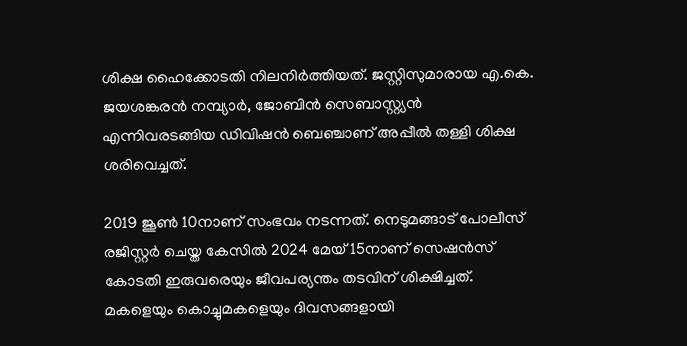ശിക്ഷ ഹൈക്കോടതി നിലനിര്‍ത്തിയത്. ജസ്റ്റിസുമാരായ എ.കെ. ജയശങ്കരൻ നമ്പ്യാർ, ജോബിൻ സെബാസ്റ്റ്യൻ എന്നിവരടങ്ങിയ ഡിവിഷൻ ബെഞ്ചാണ് അപ്പീൽ തള്ളി ശിക്ഷ ശരിവെച്ചത്.

2019 ജൂൺ 10നാണ് സംഭവം നടന്നത്. നെടുമങ്ങാട് പോലീസ് രജിസ്റ്റർ ചെയ്ത കേസിൽ 2024 മേയ് 15നാണ് സെഷൻസ് കോടതി ഇരുവരെയും ജീവപര്യന്തം തടവിന് ശിക്ഷിച്ചത്. മകളെയും കൊച്ചുമകളെയും ദിവസങ്ങളായി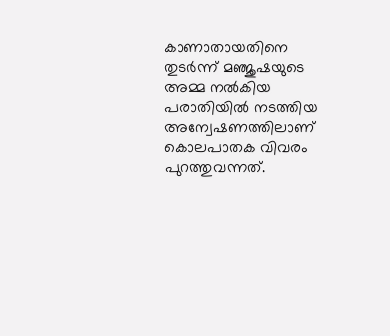കാണാതായതിനെ തുടർന്ന് മഞ്ജുഷയുടെ അമ്മ നൽകിയ പരാതിയിൽ നടത്തിയ അന്വേഷണത്തിലാണ് കൊലപാതക വിവരം പുറത്തുവന്നത്.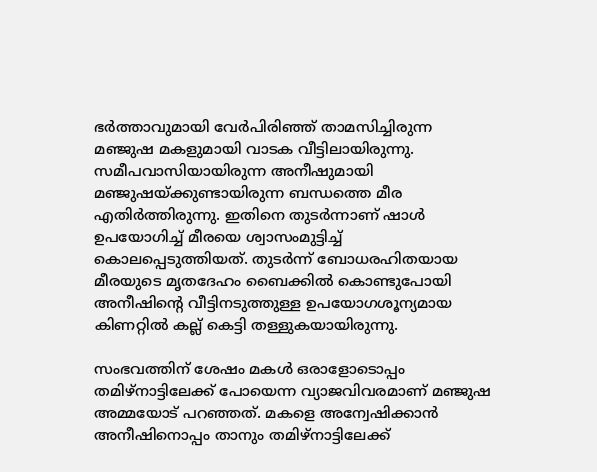ഭർത്താവുമായി വേർപിരിഞ്ഞ് താമസിച്ചിരുന്ന മഞ്ജുഷ മകളുമായി വാടക വീട്ടിലായിരുന്നു. സമീപവാസിയായിരുന്ന അനീഷുമായി മഞ്ജുഷയ്ക്കുണ്ടായിരുന്ന ബന്ധത്തെ മീര എതിർത്തിരുന്നു. ഇതിനെ തുടർന്നാണ് ഷാൾ ഉപയോഗിച്ച് മീരയെ ശ്വാസംമുട്ടിച്ച് കൊലപ്പെടുത്തിയത്. തുടർന്ന് ബോധരഹിതയായ മീരയുടെ മൃതദേഹം ബൈക്കിൽ കൊണ്ടുപോയി അനീഷിന്റെ വീട്ടിനടുത്തുള്ള ഉപയോഗശൂന്യമായ കിണറ്റിൽ കല്ല് കെട്ടി തള്ളുകയായിരുന്നു.

സംഭവത്തിന് ശേഷം മകൾ ഒരാളോടൊപ്പം തമിഴ്നാട്ടിലേക്ക് പോയെന്ന വ്യാജവിവരമാണ് മഞ്ജുഷ അമ്മയോട് പറഞ്ഞത്. മകളെ അന്വേഷിക്കാൻ അനീഷിനൊപ്പം താനും തമിഴ്നാട്ടിലേക്ക്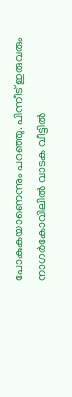പോകുകയാണെന്നും പറഞ്ഞു. പിന്നീട് ഇരുവരും നാഗർകോവിലിൽ വാടക വീട്ടിൽ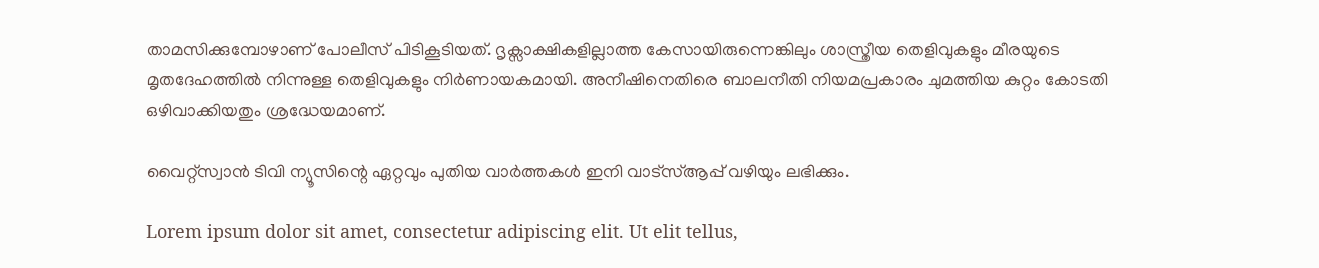താമസിക്കുമ്പോഴാണ് പോലീസ് പിടികൂടിയത്. ദൃക്സാക്ഷികളില്ലാത്ത കേസായിരുന്നെങ്കിലും ശാസ്ത്രീയ തെളിവുകളും മീരയുടെ മൃതദേഹത്തിൽ നിന്നുള്ള തെളിവുകളും നിർണായകമായി. അനീഷിനെതിരെ ബാലനീതി നിയമപ്രകാരം ചുമത്തിയ കുറ്റം കോടതി ഒഴിവാക്കിയതും ശ്രദ്ധേയമാണ്.

വൈറ്റ്സ്വാൻ ടിവി ന്യൂസിന്റെ ഏറ്റവും പുതിയ വാർത്തകൾ ഇനി വാട്സ്ആപ്പ് വഴിയും ലഭിക്കും.

Lorem ipsum dolor sit amet, consectetur adipiscing elit. Ut elit tellus,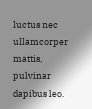luctus nec ullamcorper mattis, pulvinar dapibus leo.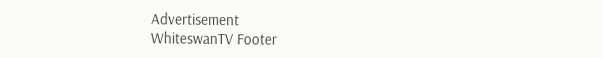Advertisement
WhiteswanTV Footer